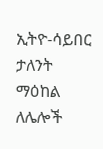ኢትዮ-ሳይበር ታለንት ማዕከል ለሌሎች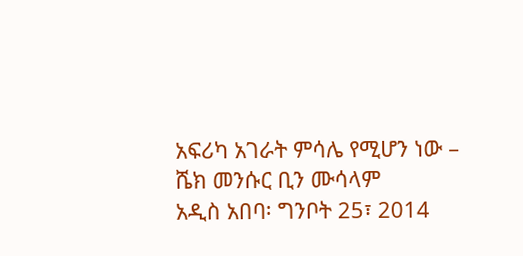አፍሪካ አገራት ምሳሌ የሚሆን ነው – ሼክ መንሱር ቢን ሙሳላም
አዲስ አበባ፡ ግንቦት 25፣ 2014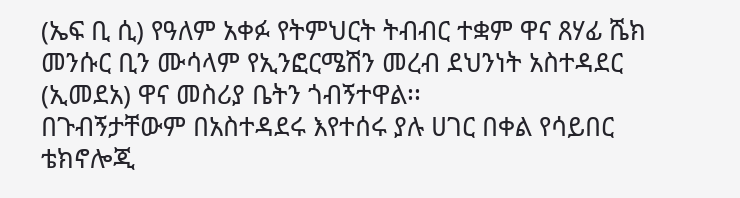(ኤፍ ቢ ሲ) የዓለም አቀፉ የትምህርት ትብብር ተቋም ዋና ጸሃፊ ሼክ መንሱር ቢን ሙሳላም የኢንፎርሜሽን መረብ ደህንነት አስተዳደር (ኢመደአ) ዋና መስሪያ ቤትን ጎብኝተዋል፡፡
በጉብኝታቸውም በአስተዳደሩ እየተሰሩ ያሉ ሀገር በቀል የሳይበር ቴክኖሎጂ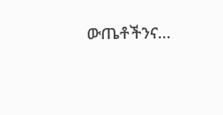ውጤቶችንና…